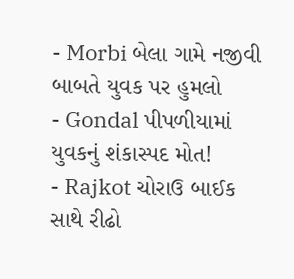- Morbi બેલા ગામે નજીવી બાબતે યુવક પર હુમલો
- Gondal પીપળીયામાં યુવકનું શંકાસ્પદ મોત!
- Rajkot ચોરાઉ બાઈક સાથે રીઢો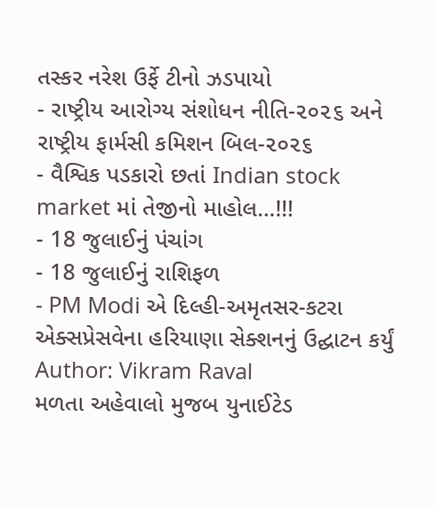તસ્કર નરેશ ઉર્ફે ટીનો ઝડપાયો
- રાષ્ટ્રીય આરોગ્ય સંશોધન નીતિ-૨૦૨૬ અને રાષ્ટ્રીય ફાર્મસી કમિશન બિલ-૨૦૨૬
- વૈશ્વિક પડકારો છતાં Indian stock market માં તેજીનો માહોલ…!!!
- 18 જુલાઈનું પંચાંગ
- 18 જુલાઈનું રાશિફળ
- PM Modi એ દિલ્હી-અમૃતસર-કટરા એક્સપ્રેસવેના હરિયાણા સેક્શનનું ઉદ્ઘાટન કર્યું
Author: Vikram Raval
મળતા અહેવાલો મુજબ યુનાઈટેડ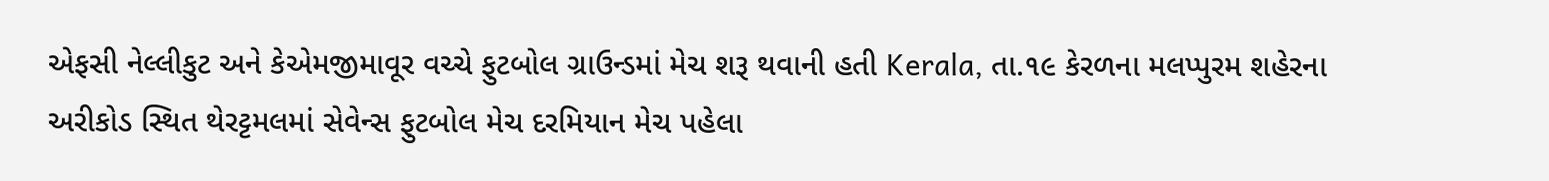એફસી નેલ્લીકુટ અને કેએમજીમાવૂર વચ્ચે ફુટબોલ ગ્રાઉન્ડમાં મેચ શરૂ થવાની હતી Kerala, તા.૧૯ કેરળના મલપ્પુરમ શહેરના અરીકોડ સ્થિત થેરટ્ટમલમાં સેવેન્સ ફુટબોલ મેચ દરમિયાન મેચ પહેલા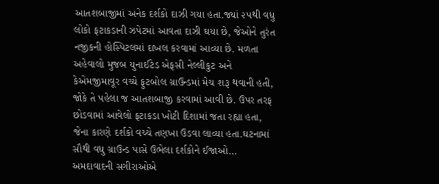આતશબાજીમાં અનેક દર્શકો દાઝી ગયા હતા.જ્યાં ૨૫થી વધુ લોકો ફટાકડાની ઝપેટમાં આવતા દાઝી ઘયા છે, જેઓને તુરંત નજીકની હોસ્પિટલમાં દાખલ કરવામાં આવ્યા છે. મળતા અહેવાલો મુજબ યુનાઈટેડ એફસી નેલ્લીકુટ અને કેએમજીમાવૂર વચ્ચે ફુટબોલ ગ્રાઉન્ડમાં મેચ શરૂ થવાની હતી, જોકે તે પહેલા જ આતશબાજી કરવામાં આવી છે. ઉપર તરફ છોડવામાં આવેલો ફટાકડા ખોટી દિશામાં જતા રહ્યા હતા, જેના કારણે દર્શકો વચ્ચે તણખા ઉડવા લાવ્યા હતા.ઘટનામાં સૌથી વધુ ગ્રાઉન્ડ પાસે ઉભેલા દર્શકોને ઈજાઓ…
અમદાવાદની સગીરાઓએ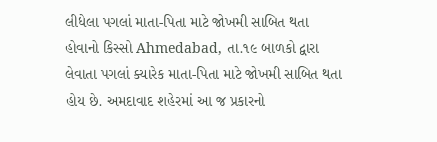લીધેલા પગલાં માતા-પિતા માટે જોખમી સાબિત થતા હોવાનો કિસ્સો Ahmedabad, તા.૧૯ બાળકો દ્વારા લેવાતા પગલાં ક્યારેક માતા-પિતા માટે જોખમી સાબિત થતા હોય છે. અમદાવાદ શહેરમાં આ જ પ્રકારનો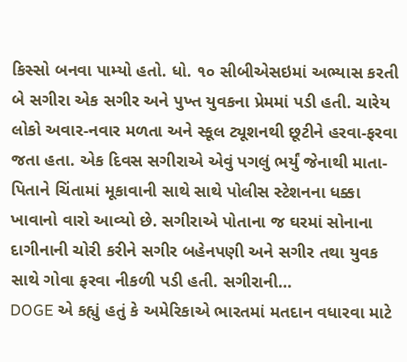કિસ્સો બનવા પામ્યો હતો. ધો. ૧૦ સીબીએસઇમાં અભ્યાસ કરતી બે સગીરા એક સગીર અને પુખ્ત યુવકના પ્રેમમાં પડી હતી. ચારેય લોકો અવાર-નવાર મળતા અને સ્કૂલ ટ્યૂશનથી છૂટીને હરવા-ફરવા જતા હતા. એક દિવસ સગીરાએ એવું પગલું ભર્યું જેનાથી માતા-પિતાને ચિંતામાં મૂકાવાની સાથે સાથે પોલીસ સ્ટેશનના ધક્કા ખાવાનો વારો આવ્યો છે. સગીરાએ પોતાના જ ઘરમાં સોનાના દાગીનાની ચોરી કરીને સગીર બહેનપણી અને સગીર તથા યુવક સાથે ગોવા ફરવા નીકળી પડી હતી. સગીરાની…
DOGE એ કહ્યું હતું કે અમેરિકાએ ભારતમાં મતદાન વધારવા માટે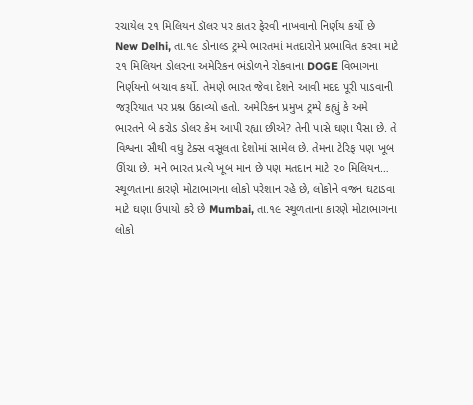રચાયેલ ૨૧ મિલિયન ડૉલર પર કાતર ફેરવી નાખવાનો નિર્ણય કર્યો છે New Delhi, તા.૧૯ ડોનાલ્ડ ટ્રમ્પે ભારતમાં મતદારોને પ્રભાવિત કરવા માટે ૨૧ મિલિયન ડોલરના અમેરિકન ભંડોળને રોકવાના DOGE વિભાગના નિર્ણયનો બચાવ કર્યો. તેમણે ભારત જેવા દેશને આવી મદદ પૂરી પાડવાની જરૂરિયાત પર પ્રશ્ન ઉઠાવ્યો હતો. અમેરિકન પ્રમુખ ટ્રમ્પે કહ્યું કે અમે ભારતને બે કરોડ ડોલર કેમ આપી રહ્યા છીએ? તેની પાસે ઘણા પૈસા છે. તે વિશ્વના સૌથી વધુ ટેક્સ વસૂલતા દેશોમાં સામેલ છે. તેમના ટેરિફ પણ ખૂબ ઊંચા છે. મને ભારત પ્રત્યે ખૂબ માન છે પણ મતદાન માટે ૨૦ મિલિયન…
સ્થૂળતાના કારણે મોટાભાગના લોકો પરેશાન રહે છે, લોકોને વજન ઘટાડવા માટે ઘણા ઉપાયો કરે છે Mumbai, તા.૧૯ સ્થૂળતાના કારણે મોટાભાગના લોકો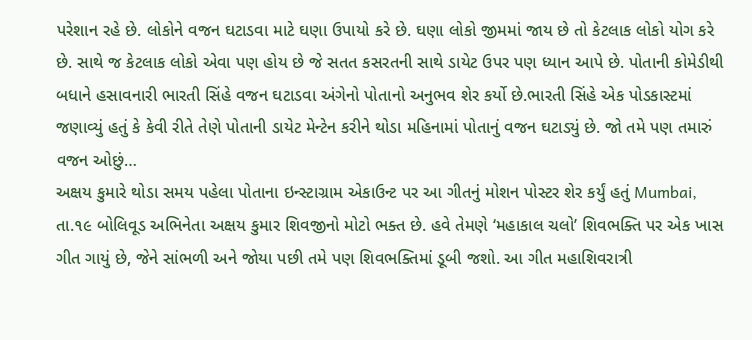પરેશાન રહે છે. લોકોને વજન ઘટાડવા માટે ઘણા ઉપાયો કરે છે. ઘણા લોકો જીમમાં જાય છે તો કેટલાક લોકો યોગ કરે છે. સાથે જ કેટલાક લોકો એવા પણ હોય છે જે સતત કસરતની સાથે ડાયેટ ઉપર પણ ધ્યાન આપે છે. પોતાની કોમેડીથી બધાને હસાવનારી ભારતી સિંહે વજન ઘટાડવા અંગેનો પોતાનો અનુભવ શેર કર્યો છે.ભારતી સિંહે એક પોડકાસ્ટમાં જણાવ્યું હતું કે કેવી રીતે તેણે પોતાની ડાયેટ મેન્ટેન કરીને થોડા મહિનામાં પોતાનું વજન ઘટાડ્યું છે. જો તમે પણ તમારું વજન ઓછું…
અક્ષય કુમારે થોડા સમય પહેલા પોતાના ઇન્સ્ટાગ્રામ એકાઉન્ટ પર આ ગીતનું મોશન પોસ્ટર શેર કર્યું હતું Mumbai, તા.૧૯ બોલિવૂડ અભિનેતા અક્ષય કુમાર શિવજીનો મોટો ભક્ત છે. હવે તેમણે ‘મહાકાલ ચલો’ શિવભક્તિ પર એક ખાસ ગીત ગાયું છે, જેને સાંભળી અને જોયા પછી તમે પણ શિવભક્તિમાં ડૂબી જશો. આ ગીત મહાશિવરાત્રી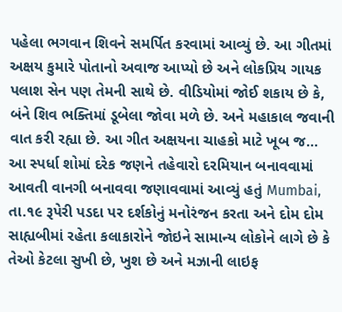પહેલા ભગવાન શિવને સમર્પિત કરવામાં આવ્યું છે. આ ગીતમાં અક્ષય કુમારે પોતાનો અવાજ આપ્યો છે અને લોકપ્રિય ગાયક પલાશ સેન પણ તેમની સાથે છે. વીડિયોમાં જોઈ શકાય છે કે, બંને શિવ ભક્તિમાં ડૂબેલા જોવા મળે છે. અને મહાકાલ જવાની વાત કરી રહ્યા છે. આ ગીત અક્ષયના ચાહકો માટે ખૂબ જ…
આ સ્પર્ધા શોમાં દરેક જણને તહેવારો દરમિયાન બનાવવામાં આવતી વાનગી બનાવવા જણાવવામાં આવ્યું હતું Mumbai, તા.૧૯ રૂપેરી પડદા પર દર્શકોનું મનોરંજન કરતા અને દોમ દોમ સાહ્યબીમાં રહેતા કલાકારોને જોઇને સામાન્ય લોકોને લાગે છે કે તેઓ કેટલા સુખી છે, ખુશ છે અને મઝાની લાઇફ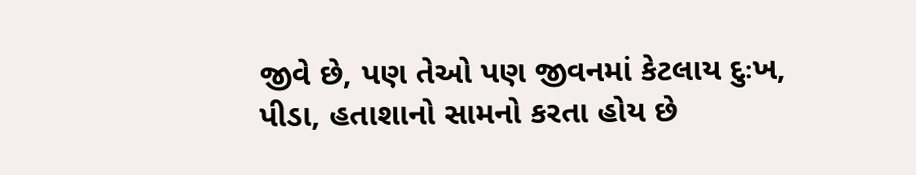જીવે છે, પણ તેઓ પણ જીવનમાં કેટલાય દુઃખ, પીડા, હતાશાનો સામનો કરતા હોય છે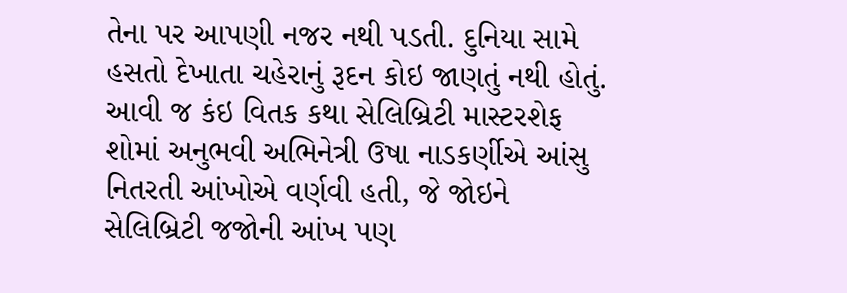તેના પર આપણી નજર નથી પડતી. દુનિયા સામે હસતો દેખાતા ચહેરાનું રૂદન કોઇ જાણતું નથી હોતું. આવી જ કંઇ વિતક કથા સેલિબ્રિટી માસ્ટરશેફ શોમાં અનુભવી અભિનેત્રી ઉષા નાડકર્ણીએ આંસુ નિતરતી આંખોએ વર્ણવી હતી, જે જોઇને સેલિબ્રિટી જજોની આંખ પણ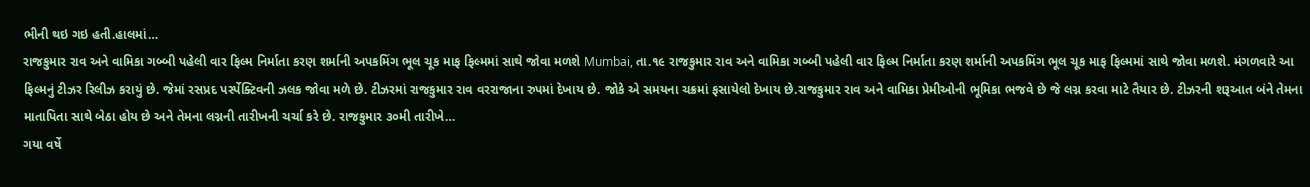ભીની થઇ ગઇ હતી.હાલમાં…
રાજકુમાર રાવ અને વામિકા ગબ્બી પહેલી વાર ફિલ્મ નિર્માતા કરણ શર્માની અપકમિંગ ભૂલ ચૂક માફ ફિલ્મમાં સાથે જોવા મળશે Mumbai, તા.૧૯ રાજકુમાર રાવ અને વામિકા ગબ્બી પહેલી વાર ફિલ્મ નિર્માતા કરણ શર્માની અપકમિંગ ભૂલ ચૂક માફ ફિલ્મમાં સાથે જોવા મળશે. મંગળવારે આ ફિલ્મનું ટીઝર રિલીઝ કરાયું છે. જેમાં રસપ્રદ પર્સ્પેક્ટિવની ઝલક જોવા મળે છે. ટીઝરમાં રાજકુમાર રાવ વરરાજાના રુપમાં દેખાય છે. જોકે એ સમયના ચક્રમાં ફસાયેલો દેખાય છે.રાજકુમાર રાવ અને વામિકા પ્રેમીઓની ભૂમિકા ભજવે છે જે લગ્ન કરવા માટે તૈયાર છે. ટીઝરની શરૂઆત બંને તેમના માતાપિતા સાથે બેઠા હોય છે અને તેમના લગ્નની તારીખની ચર્ચા કરે છે. રાજકુમાર ૩૦મી તારીખે…
ગયા વર્ષે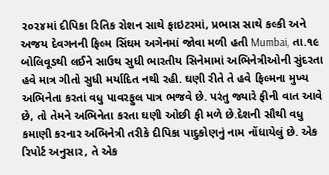૨૦૨૪માં દીપિકા રિતિક રોશન સાથે ફાઇટરમાં, પ્રભાસ સાથે કલ્કી અને અજય દેવગનની ફિલ્મ સિંઘમ અગેનમાં જોવા મળી હતી Mumbai, તા.૧૯ બોલિવૂડથી લઈને સાઉથ સુધી ભારતીય સિનેમામાં અભિનેત્રીઓની સુંદરતા હવે માત્ર ગીતો સુધી મર્યાદિત નથી રહી. ઘણી રીતે તે હવે ફિલ્મના મુખ્ય અભિનેતા કરતાં વધુ પાવરફુલ પાત્ર ભજવે છે. પરંતુ જ્યારે ફીની વાત આવે છે, તો તેમને અભિનેતા કરતા ઘણી ઓછી ફી મળે છે.દેશની સૌથી વધુ કમાણી કરનાર અભિનેત્રી તરીકે દીપિકા પાદુકોણનું નામ નોંધાયેલું છે. એક રિપોર્ટ અનુસાર, તે એક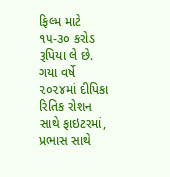ફિલ્મ માટે ૧૫-૩૦ કરોડ રૂપિયા લે છે. ગયા વર્ષે ૨૦૨૪માં દીપિકા રિતિક રોશન સાથે ફાઇટરમાં, પ્રભાસ સાથે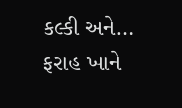કલ્કી અને…
ફરાહ ખાને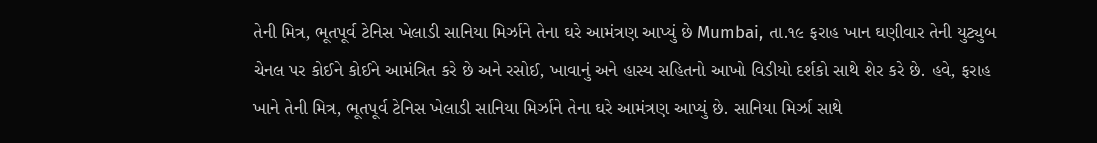તેની મિત્ર, ભૂતપૂર્વ ટેનિસ ખેલાડી સાનિયા મિર્ઝાને તેના ઘરે આમંત્રણ આપ્યું છે Mumbai, તા.૧૯ ફરાહ ખાન ઘણીવાર તેની યુટ્યુબ ચેનલ પર કોઈને કોઈને આમંત્રિત કરે છે અને રસોઈ, ખાવાનું અને હાસ્ય સહિતનો આખો વિડીયો દર્શકો સાથે શેર કરે છે. હવે, ફરાહ ખાને તેની મિત્ર, ભૂતપૂર્વ ટેનિસ ખેલાડી સાનિયા મિર્ઝાને તેના ઘરે આમંત્રણ આપ્યું છે. સાનિયા મિર્ઝા સાથે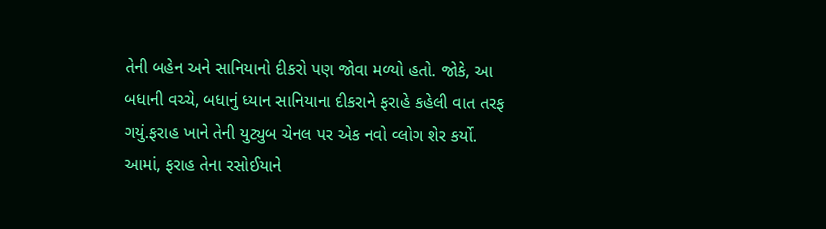તેની બહેન અને સાનિયાનો દીકરો પણ જોવા મળ્યો હતો. જોકે, આ બધાની વચ્ચે, બધાનું ધ્યાન સાનિયાના દીકરાને ફરાહે કહેલી વાત તરફ ગયું.ફરાહ ખાને તેની યુટ્યુબ ચેનલ પર એક નવો વ્લોગ શેર કર્યો. આમાં, ફરાહ તેના રસોઈયાને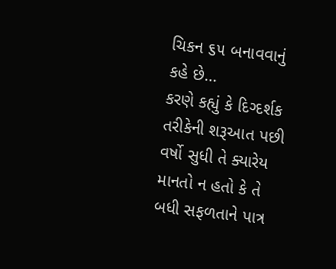ચિકન ૬૫ બનાવવાનું કહે છે…
કરણે કહ્યું કે દિગ્દર્શક તરીકેની શરૂઆત પછી વર્ષો સુધી તે ક્યારેય માનતો ન હતો કે તે બધી સફળતાને પાત્ર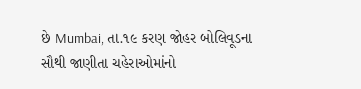છે Mumbai, તા.૧૯ કરણ જોહર બોલિવૂડના સૌથી જાણીતા ચહેરાઓમાંનો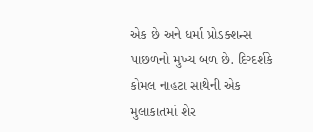એક છે અને ધર્મા પ્રોડક્શન્સ પાછળનો મુખ્ય બળ છે. દિગ્દર્શકે કોમલ નાહટા સાથેની એક મુલાકાતમાં શેર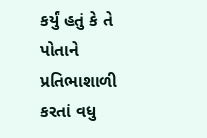કર્યું હતું કે તે પોતાને પ્રતિભાશાળી કરતાં વધુ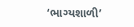‘ભાગ્યશાળી’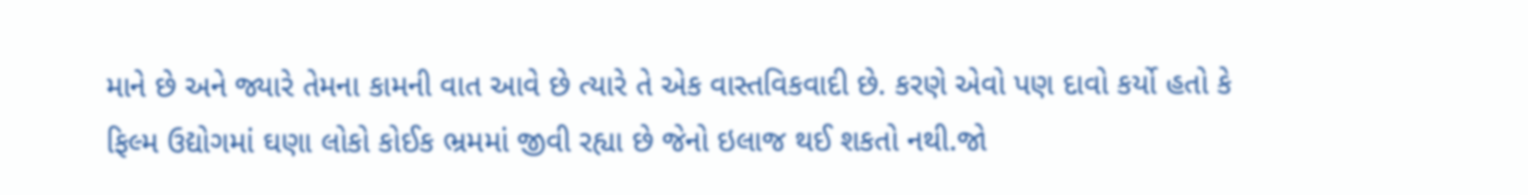માને છે અને જ્યારે તેમના કામની વાત આવે છે ત્યારે તે એક વાસ્તવિકવાદી છે. કરણે એવો પણ દાવો કર્યો હતો કે ફિલ્મ ઉદ્યોગમાં ઘણા લોકો કોઈક ભ્રમમાં જીવી રહ્યા છે જેનો ઇલાજ થઈ શકતો નથી.જો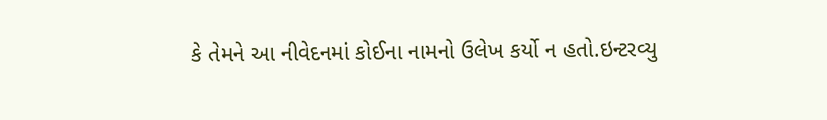કે તેમને આ નીવેદનમાં કોઈના નામનો ઉલેખ કર્યો ન હતો.ઇન્ટરવ્યુ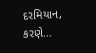દરમિયાન, કરણે…